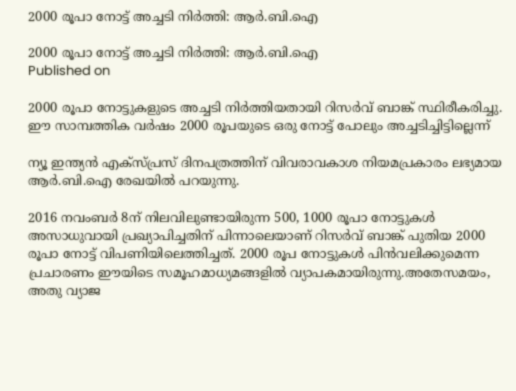2000 രൂപാ നോട്ട് അച്ചടി നിര്‍ത്തി: ആര്‍.ബി.ഐ

2000 രൂപാ നോട്ട് അച്ചടി നിര്‍ത്തി: ആര്‍.ബി.ഐ
Published on

2000 രൂപാ നോട്ടുകളുടെ അച്ചടി നിര്‍ത്തിയതായി റിസര്‍വ് ബാങ്ക് സ്ഥിരീകരിച്ചു. ഈ സാമ്പത്തിക വര്‍ഷം 2000 രൂപയുടെ ഒരു നോട്ട് പോലും അച്ചടിച്ചിട്ടില്ലെന്ന്

ന്യൂ ഇന്ത്യന്‍ എക്‌സ്പ്രസ് ദിനപത്രത്തിന് വിവരാവകാശ നിയമപ്രകാരം ലഭ്യമായ ആര്‍.ബി.ഐ രേഖയില്‍ പറയുന്നു.

2016 നവംബര്‍ 8ന് നിലവിലുണ്ടായിരുന്ന 500, 1000 രൂപാ നോട്ടുകള്‍ അസാധുവായി പ്രഖ്യാപിച്ചതിന് പിന്നാലെയാണ് റിസര്‍വ് ബാങ്ക് പുതിയ 2000 രൂപാ നോട്ട് വിപണിയിലെത്തിച്ചത്. 2000 രൂപ നോട്ടുകള്‍ പിന്‍വലിക്കുമെന്ന പ്രചാരണം ഈയിടെ സമൂഹമാധ്യമങ്ങളില്‍ വ്യാപകമായിരുന്നു.അതേസമയം, അതു വ്യാജ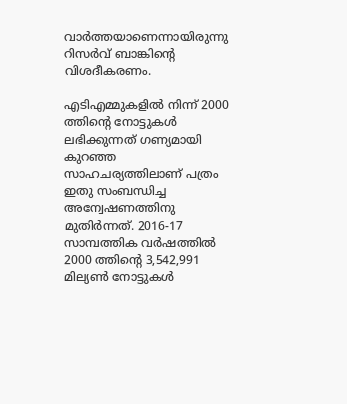വാര്‍ത്തയാണെന്നായിരുന്നു റിസര്‍വ് ബാങ്കിന്റെ വിശദീകരണം.

എടിഎമ്മുകളില്‍ നിന്ന് 2000 ത്തിന്റെ നോട്ടുകള്‍ ലഭിക്കുന്നത് ഗണ്യമായി കുറഞ്ഞ സാഹചര്യത്തിലാണ് പത്രം ഇതു സംബന്ധിച്ച അന്വേഷണത്തിനു മുതിര്‍ന്നത്. 2016-17 സാമ്പത്തിക വര്‍ഷത്തില്‍ 2000 ത്തിന്റെ 3,542,991 മില്യണ്‍ നോട്ടുകള്‍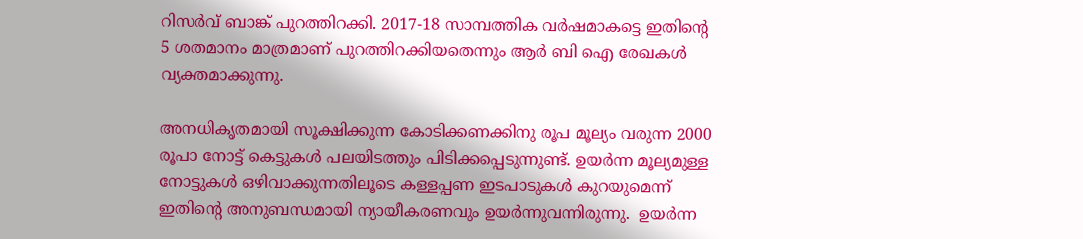റിസര്‍വ് ബാങ്ക് പുറത്തിറക്കി. 2017-18 സാമ്പത്തിക വര്‍ഷമാകട്ടെ ഇതിന്റെ 5 ശതമാനം മാത്രമാണ് പുറത്തിറക്കിയതെന്നും ആര്‍ ബി ഐ രേഖകള്‍ വ്യക്തമാക്കുന്നു.

അനധികൃതമായി സൂക്ഷിക്കുന്ന കോടിക്കണക്കിനു രൂപ മൂല്യം വരുന്ന 2000 രൂപാ നോട്ട് കെട്ടുകള്‍ പലയിടത്തും പിടിക്കപ്പെടുന്നുണ്ട്. ഉയര്‍ന്ന മൂല്യമുള്ള നോട്ടുകള്‍ ഒഴിവാക്കുന്നതിലൂടെ കള്ളപ്പണ ഇടപാടുകള്‍ കുറയുമെന്ന് ഇതിന്റെ അനുബന്ധമായി ന്യായീകരണവും ഉയര്‍ന്നുവന്നിരുന്നു.  ഉയര്‍ന്ന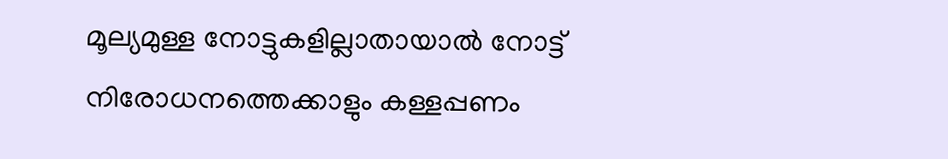മൂല്യമുള്ള നോട്ടുകളില്ലാതായാല്‍ നോട്ട് നിരോധനത്തെക്കാളും കള്ളപ്പണം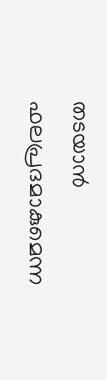തടയാന്‍ ഫലപ്രദമാകുമെന്ന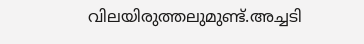വിലയിരുത്തലുമുണ്ട്.അച്ചടി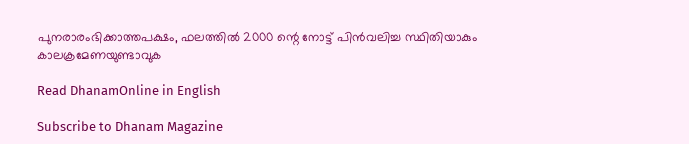പുനരാരംഭിക്കാത്തപക്ഷം, ഫലത്തില്‍ 2000 ന്റെ നോട്ട് പിന്‍വലിച്ച സ്ഥിതിയാകും കാലക്രമേണയുണ്ടാവുക

Read DhanamOnline in English

Subscribe to Dhanam Magazine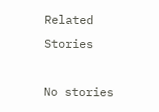Related Stories

No stories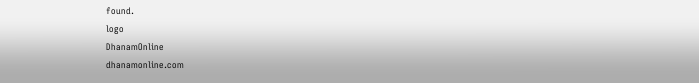found.
logo
DhanamOnline
dhanamonline.com